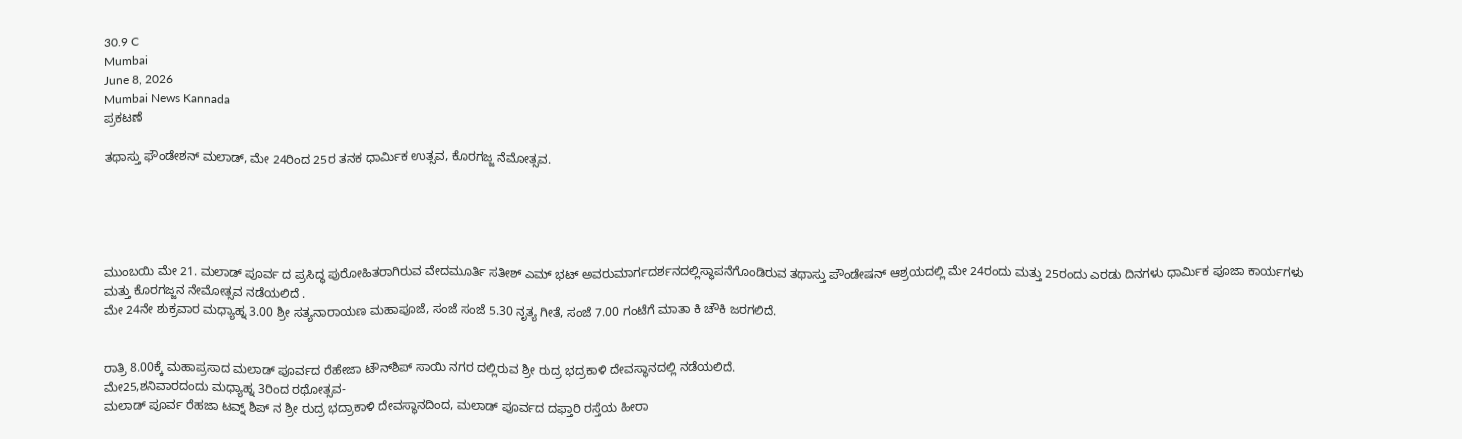30.9 C
Mumbai
June 8, 2026
Mumbai News Kannada
ಪ್ರಕಟಣೆ

ತಥಾಸ್ತು ಫೌಂಡೇಶನ್ ಮಲಾಡ್, ಮೇ 24ರಿಂದ 25ರ ತನಕ ಧಾರ್ಮಿಕ ಉತ್ಸವ, ಕೊರಗಜ್ಜ ನೆಮೋತ್ಸವ.





ಮುಂಬಯಿ ಮೇ 21. ಮಲಾಡ್ ಪೂರ್ವ ದ ಪ್ರಸಿದ್ಧ ಪುರೋಹಿತರಾಗಿರುವ ವೇದಮೂರ್ತಿ ಸತೀಶ್ ಎಮ್ ಭಟ್ ಅವರುಮಾರ್ಗದರ್ಶನದಲ್ಲಿಸ್ಥಾಪನೆಗೊಂಡಿರುವ ತಥಾಸ್ತು ಪೌಂಡೇಷನ್ ಆಶ್ರಯದಲ್ಲಿ ಮೇ 24ರಂದು ಮತ್ತು 25ರಂದು ಎರಡು ದಿನಗಳು ಧಾರ್ಮಿಕ ಪೂಜಾ ಕಾರ್ಯಗಳು ಮತ್ತು ಕೊರಗಜ್ಜನ ನೇಮೋತ್ಸವ ನಡೆಯಲಿದೆ .
ಮೇ 24ನೇ ಶುಕ್ರವಾರ ಮಧ್ಯಾಹ್ನ 3.00 ಶ್ರೀ ಸತ್ಯನಾರಾಯಣ ಮಹಾಪೂಜೆ, ಸಂಜೆ ಸಂಜೆ 5.30 ನೃತ್ಯ ಗೀತೆ, ಸಂಜೆ 7.00 ಗಂಟೆಗೆ ಮಾತಾ ಕಿ ಚೌಕಿ ಜರಗಲಿದೆ.


ರಾತ್ರಿ 8.00ಕ್ಕೆ ಮಹಾಪ್ರಸಾದ ಮಲಾಡ್ ಪೂರ್ವದ ರೆಹೇಜಾ ಟೌನ್‌ಶಿಪ್ ಸಾಯಿ ನಗರ ದಲ್ಲಿರುವ ಶ್ರೀ ರುದ್ರ ಭದ್ರಕಾಳಿ ದೇವಸ್ಥಾನದಲ್ಲಿ ನಡೆಯಲಿದೆ.
ಮೇ25,ಶನಿವಾರದಂದು ಮಧ್ಯಾಹ್ನ 3ರಿಂದ ರಥೋತ್ಸವ-
ಮಲಾಡ್ ಪೂರ್ವ ರೆಹಜಾ ಟವ್ನ್ ಶಿಪ್ ನ ಶ್ರೀ ರುದ್ರ ಭದ್ರಾಕಾಳಿ ದೇವಸ್ಥಾನದಿಂದ, ಮಲಾಡ್ ಪೂರ್ವದ ದಫ್ತಾರಿ ರಸ್ತೆಯ ಹೀರಾ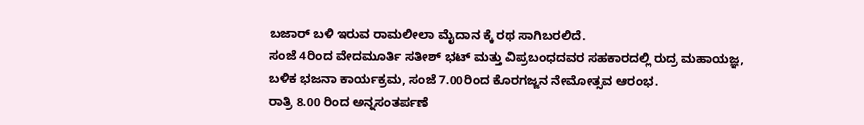ಬಜಾರ್ ಬಳಿ ಇರುವ ರಾಮಲೀಲಾ ಮೈದಾನ ಕ್ಕೆ ರಥ ಸಾಗಿಬರಲಿದೆ.
ಸಂಜೆ 4ರಿಂದ ವೇದಮೂರ್ತಿ ಸತೀಶ್ ಭಟ್ ಮತ್ತು ವಿಪ್ರಬಂಧದವರ ಸಹಕಾರದಲ್ಲಿ ರುದ್ರ ಮಹಾಯಜ್ಞ,
ಬಳಿಕ ಭಜನಾ ಕಾರ್ಯಕ್ರಮ, ಸಂಜೆ 7.00ರಿಂದ ಕೊರಗಜ್ಜನ ನೇಮೋತ್ಸವ ಆರಂಭ.
ರಾತ್ರಿ 8.00 ರಿಂದ ಅನ್ನಸಂತರ್ಪಣೆ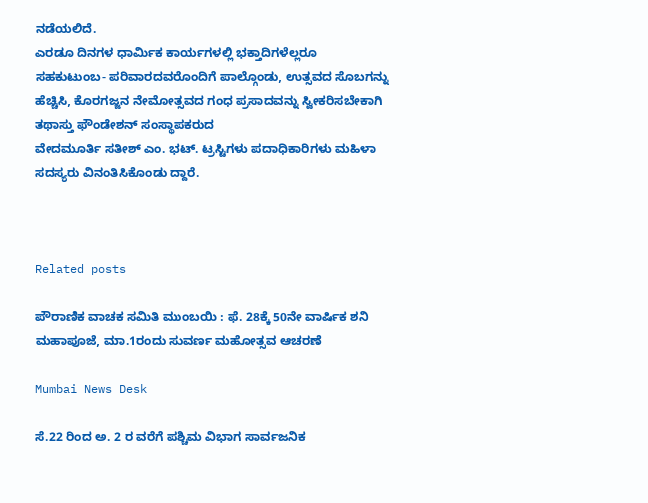ನಡೆಯಲಿದೆ.
ಎರಡೂ ದಿನಗಳ ಧಾರ್ಮಿಕ ಕಾರ್ಯಗಳಲ್ಲಿ ಭಕ್ತಾದಿಗಳೆಲ್ಲರೂ ಸಹಕುಟುಂಬ- ಪರಿವಾರದವರೊಂದಿಗೆ ಪಾಲ್ಗೊಂಡು, ಉತ್ಸವದ ಸೊಬಗನ್ನು ಹೆಚ್ಚಿಸಿ, ಕೊರಗಜ್ಜನ ನೇಮೋತ್ಸವದ ಗಂಧ ಪ್ರಸಾದವನ್ನು ಸ್ವೀಕರಿಸಬೇಕಾಗಿ
ತಥಾಸ್ತು ಫೌಂಡೇಶನ್ ಸಂಸ್ಥಾಪಕರುದ
ವೇದಮೂರ್ತಿ ಸತೀಶ್ ಎಂ. ಭಟ್. ಟ್ರಸ್ಟಿಗಳು ಪದಾಧಿಕಾರಿಗಳು ಮಹಿಳಾ ಸದಸ್ಯರು ವಿನಂತಿಸಿಕೊಂಡು ದ್ದಾರೆ.



Related posts

ಪೌರಾಣಿಕ ವಾಚಕ ಸಮಿತಿ ಮುಂಬಯಿ : ಫೆ. 28ಕ್ಕೆ 50ನೇ ವಾರ್ಷಿಕ ಶನಿ ಮಹಾಪೂಜೆ, ಮಾ.1ರಂದು ಸುವರ್ಣ ಮಹೋತ್ಸವ ಆಚರಣೆ

Mumbai News Desk

ಸೆ.22 ರಿಂದ ಅ. 2 ರ ವರೆಗೆ ಪಶ್ಚಿಮ ವಿಭಾಗ ಸಾರ್ವಜನಿಕ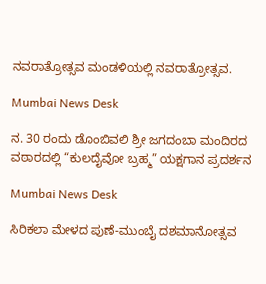ನವರಾತ್ರೋತ್ಸವ ಮಂಡಳಿಯಲ್ಲಿ ನವರಾತ್ರೋತ್ಸವ.

Mumbai News Desk

ನ. 30 ರಂದು ಡೊಂಬಿವಲಿ ಶ್ರೀ ಜಗದಂಬಾ ಮಂದಿರದ ವಠಾರದಲ್ಲಿ “ಕುಲದೈವೋ ಬ್ರಹ್ಮ” ಯಕ್ಷಗಾನ ಪ್ರದರ್ಶನ

Mumbai News Desk

ಸಿರಿಕಲಾ ಮೇಳದ ಪುಣೆ-ಮುಂಬೈ ದಶಮಾನೋತ್ಸವ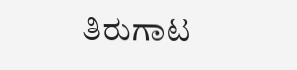ತಿರುಗಾಟ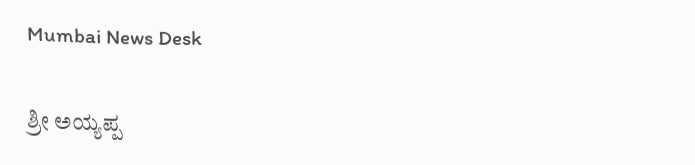Mumbai News Desk

ಶ್ರೀ ಅಯ್ಯಪ್ಪ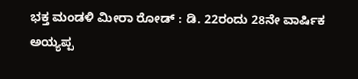ಭಕ್ತ ಮಂಡಳಿ ಮೀರಾ ರೋಡ್ : ಡಿ. 22ರಂದು 28ನೇ ವಾರ್ಷಿಕ ಅಯ್ಯಪ್ಪ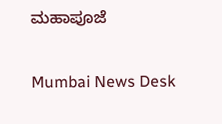ಮಹಾಪೂಜೆ

Mumbai News Desk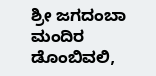ಶ್ರೀ ಜಗದಂಬಾ ಮಂದಿರ ಡೊಂಬಿವಲಿ,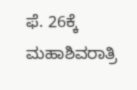ಫೆ. 26ಕ್ಕೆ ಮಹಾಶಿವರಾತ್ರಿ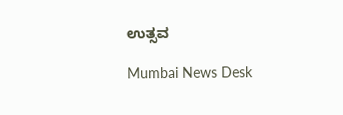ಉತ್ಸವ

Mumbai News Desk